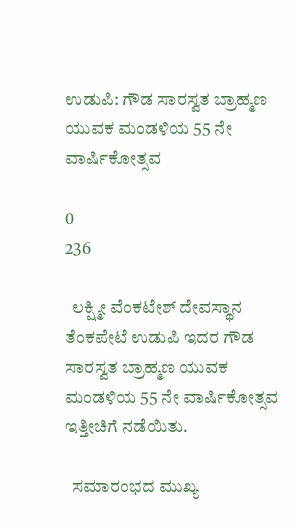ಉಡುಪಿ: ಗೌಡ ಸಾರಸ್ವತ ಬ್ರಾಹ್ಮಣ ಯುವಕ ಮಂಡಳಿಯ 55 ನೇ ವಾರ್ಷಿಕೋತ್ಸವ

0
236

  ಲಕ್ಷ್ಮೀ ವೆಂಕಟೇಶ್ ದೇವಸ್ಥಾನ ತೆಂಕಪೇಟೆ ಉಡುಪಿ ಇದರ ಗೌಡ ಸಾರಸ್ವತ ಬ್ರಾಹ್ಮಣ ಯುವಕ ಮಂಡಳಿಯ 55 ನೇ ವಾರ್ಷಿಕೋತ್ಸವ  ಇತ್ತೀಚಿಗೆ ನಡೆಯಿತು.

  ಸಮಾರಂಭದ ಮುಖ್ಯ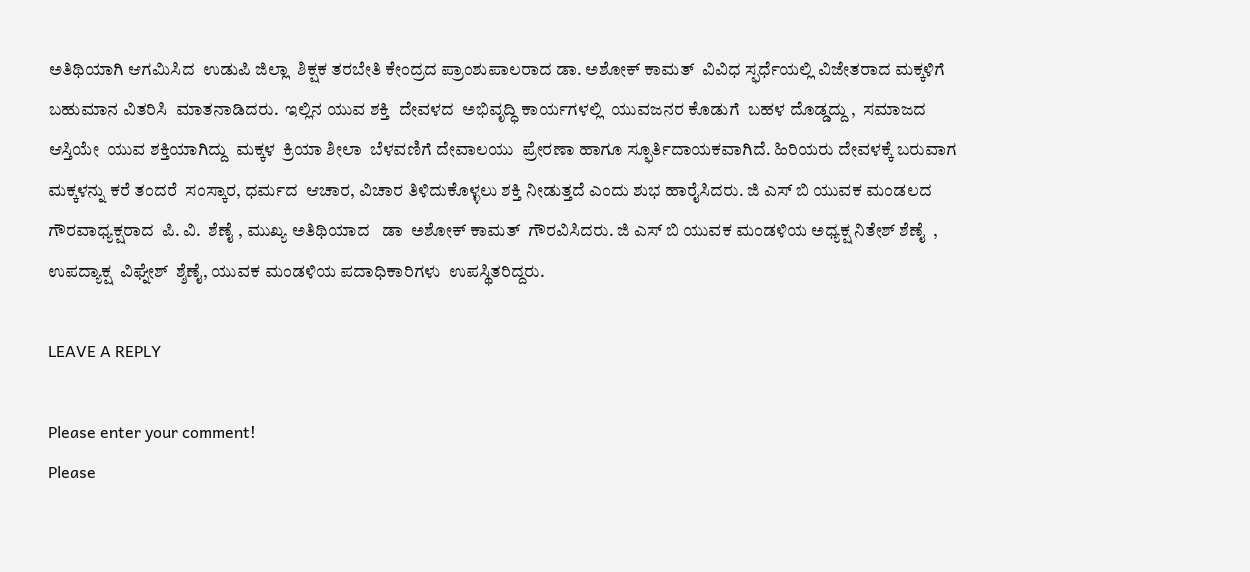ಅತಿಥಿಯಾಗಿ ಆಗಮಿಸಿದ  ಉಡುಪಿ ಜಿಲ್ಲಾ  ಶಿಕ್ಷಕ ತರಬೇತಿ ಕೇಂದ್ರದ ಪ್ರಾಂಶುಪಾಲರಾದ ಡಾ. ಅಶೋಕ್ ಕಾಮತ್  ವಿವಿಧ ಸ್ಫರ್ಧೆಯಲ್ಲಿ ವಿಜೇತರಾದ ಮಕ್ಕಳಿಗೆ ಬಹುಮಾನ ವಿತರಿಸಿ  ಮಾತನಾಡಿದರು.  ಇಲ್ಲಿನ ಯುವ ಶಕ್ತಿ  ದೇವಳದ  ಅಭಿವೃದ್ಧಿ ಕಾರ್ಯಗಳಲ್ಲಿ  ಯುವಜನರ ಕೊಡುಗೆ  ಬಹಳ ದೊಡ್ಡದ್ದು ,  ಸಮಾಜದ ಆಸ್ತಿಯೇ  ಯುವ ಶಕ್ತಿಯಾಗಿದ್ದು  ಮಕ್ಕಳ  ಕ್ರಿಯಾ ಶೀಲಾ  ಬೆಳವಣಿಗೆ ದೇವಾಲಯು  ಪ್ರೇರಣಾ ಹಾಗೂ ಸ್ಫೂರ್ತಿದಾಯಕವಾಗಿದೆ. ಹಿರಿಯರು ದೇವಳಕ್ಕೆ ಬರುವಾಗ ಮಕ್ಕಳನ್ನು ಕರೆ ತಂದರೆ  ಸಂಸ್ಕಾರ, ಧರ್ಮದ  ಆಚಾರ, ವಿಚಾರ ತಿಳಿದುಕೊಳ್ಳಲು ಶಕ್ತಿ ನೀಡುತ್ತದೆ ಎಂದು ಶುಭ ಹಾರೈಸಿದರು. ಜಿ ಎಸ್ ಬಿ ಯುವಕ ಮಂಡಲದ ಗೌರವಾಧ್ಯಕ್ಷರಾದ  ಪಿ. ವಿ.  ಶೆಣೈ , ಮುಖ್ಯ ಅತಿಥಿಯಾದ   ಡಾ  ಅಶೋಕ್ ಕಾಮತ್  ಗೌರವಿಸಿದರು. ಜಿ ಎಸ್ ಬಿ ಯುವಕ ಮಂಡಳಿಯ ಅಧ್ಯಕ್ಷ ನಿತೇಶ್ ಶೆಣೈ  , ಉಪದ್ಯಾಕ್ಷ  ವಿಘ್ನೇಶ್  ಶ್ಶೆಣೈ, ಯುವಕ ಮಂಡಳಿಯ ಪದಾಧಿಕಾರಿಗಳು  ಉಪಸ್ಥಿತರಿದ್ದರು.

LEAVE A REPLY

Please enter your comment!
Please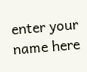enter your name here